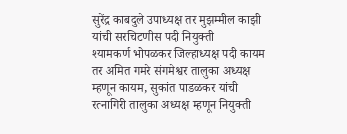सुरेंद्र काबदुले उपाध्यक्ष तर मुझम्मील काझी यांची सरचिटणीस पदी नियुक्ती
श्यामकर्ण भोपळकर जिल्हाध्यक्ष पदी कायम तर अमित गमरे संगमेश्वर तालुका अध्यक्ष म्हणून कायम, सुकांत पाडळकर यांची रत्नागिरी तालुका अध्यक्ष म्हणून नियुक्ती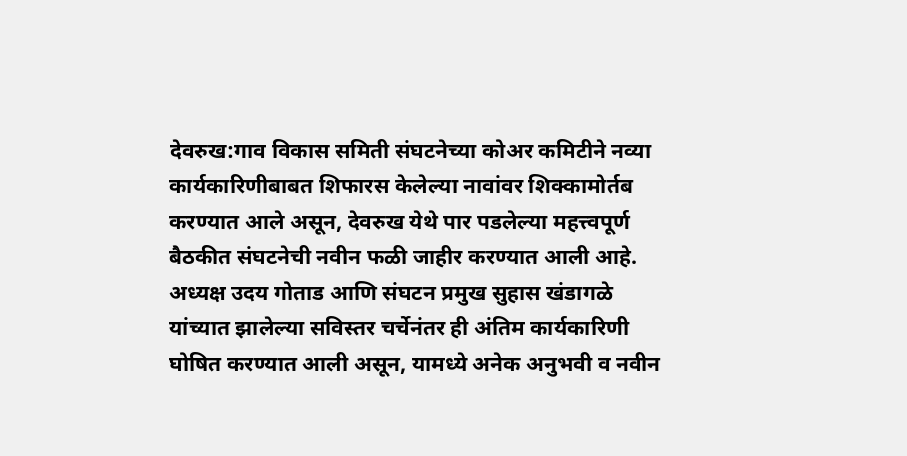देवरुख:गाव विकास समिती संघटनेच्या कोअर कमिटीने नव्या कार्यकारिणीबाबत शिफारस केलेल्या नावांवर शिक्कामोर्तब करण्यात आले असून, देवरुख येथे पार पडलेल्या महत्त्वपूर्ण बैठकीत संघटनेची नवीन फळी जाहीर करण्यात आली आहे. अध्यक्ष उदय गोताड आणि संघटन प्रमुख सुहास खंडागळे यांच्यात झालेल्या सविस्तर चर्चेनंतर ही अंतिम कार्यकारिणी घोषित करण्यात आली असून, यामध्ये अनेक अनुभवी व नवीन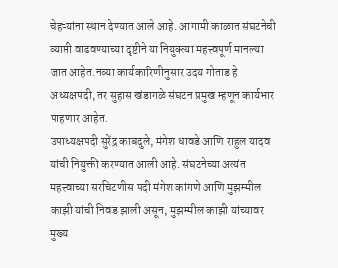चेहऱ्यांना स्थान देण्यात आले आहे. आगामी काळात संघटनेची व्याप्ती वाढवण्याच्या दृष्टीने या नियुक्त्या महत्त्वपूर्ण मानल्या जात आहेत.नव्या कार्यकारिणीनुसार उदय गोताड हे अध्यक्षपदी, तर सुहास खंडागळे संघटन प्रमुख म्हणून कार्यभार पाहणार आहेत.
उपाध्यक्षपदी सुरेंद्र काबदुले, मंगेश धावडे आणि राहुल यादव यांची नियुक्ती करण्यात आली आहे. संघटनेच्या अत्यंत महत्त्वाच्या सरचिटणीस पदी मंगेश कांगणे आणि मुझम्मील काझी यांची निवड झाली असून, मुझम्मील काझी यांच्यावर मुख्य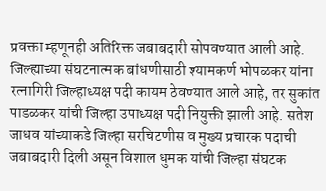प्रवक्ता म्हणूनही अतिरिक्त जबाबदारी सोपवण्यात आली आहे. जिल्ह्याच्या संघटनात्मक बांधणीसाठी श्यामकर्ण भोपळकर यांना रत्नागिरी जिल्हाध्यक्ष पदी कायम ठेवण्यात आले आहे, तर सुकांत पाडळकर यांची जिल्हा उपाध्यक्ष पदी नियुक्ती झाली आहे. सतेश जाधव यांच्याकडे जिल्हा सरचिटणीस व मुख्य प्रचारक पदाची जबाबदारी दिली असून विशाल धुमक यांची जिल्हा संघटक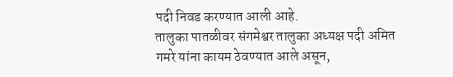पदी निवड करण्यात आली आहे.
तालुका पातळीवर संगमेश्वर तालुका अध्यक्ष पदी अमित गमरे यांना कायम ठेवण्यात आले असून,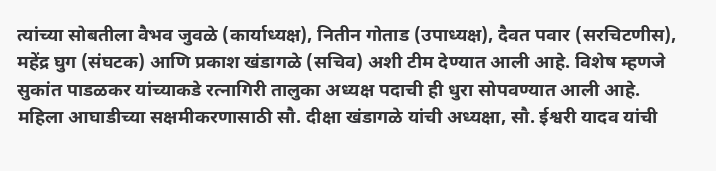त्यांच्या सोबतीला वैभव जुवळे (कार्याध्यक्ष), नितीन गोताड (उपाध्यक्ष), दैवत पवार (सरचिटणीस), महेंद्र घुग (संघटक) आणि प्रकाश खंडागळे (सचिव) अशी टीम देण्यात आली आहे. विशेष म्हणजे सुकांत पाडळकर यांच्याकडे रत्नागिरी तालुका अध्यक्ष पदाची ही धुरा सोपवण्यात आली आहे.
महिला आघाडीच्या सक्षमीकरणासाठी सौ. दीक्षा खंडागळे यांची अध्यक्षा, सौ. ईश्वरी यादव यांची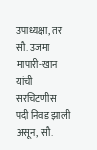उपाध्यक्षा, तर सौ. उजमा मापारी-खान यांची सरचिटणीस पदी निवड झाली असून, सौ.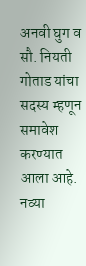अनवी घुग व सौ. नियती गोताड यांचा सदस्य म्हणून समावेश करण्यात आला आहे. नव्या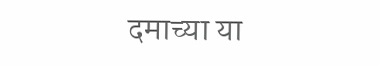दमाच्या या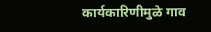कार्यकारिणीमुळे गाव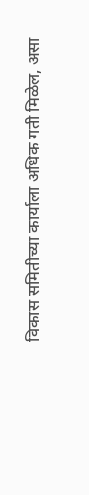विकास समितीच्या कार्याला अधिक गती मिळेल, असा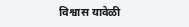विश्वास यावेळी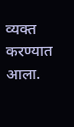व्यक्त करण्यात आला.